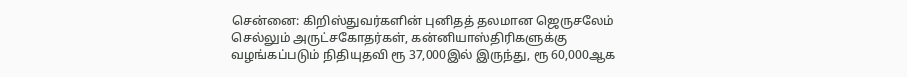சென்னை: கிறிஸ்துவர்களின் புனிதத் தலமான ஜெருசலேம் செல்லும் அருட்சகோதர்கள், கன்னியாஸ்திரிகளுக்கு வழங்கப்படும் நிதியுதவி ரூ 37,000இல் இருந்து, ரூ 60,000ஆக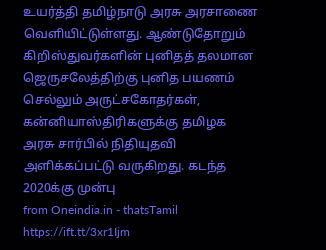உயர்த்தி தமிழ்நாடு அரசு அரசாணை வெளியிட்டுள்ளது. ஆண்டுதோறும் கிறிஸ்துவர்களின் புனிதத் தலமான ஜெருசலேத்திற்கு புனித பயணம் செல்லும் அருட்சகோதர்கள், கன்னியாஸ்திரிகளுக்கு தமிழக அரசு சார்பில் நிதியுதவி அளிக்கப்பட்டு வருகிறது. கடந்த 2020க்கு முன்பு
from Oneindia.in - thatsTamil https://ift.tt/3xr1Ijm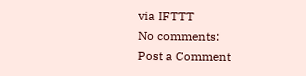via IFTTT
No comments:
Post a Comment